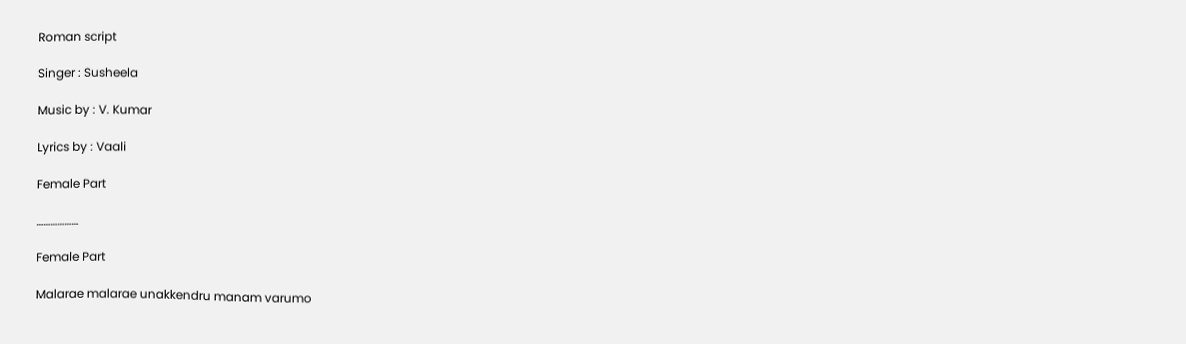Roman script

Singer : Susheela

Music by : V. Kumar

Lyrics by : Vaali

Female Part

………………

Female Part

Malarae malarae unakkendru manam varumo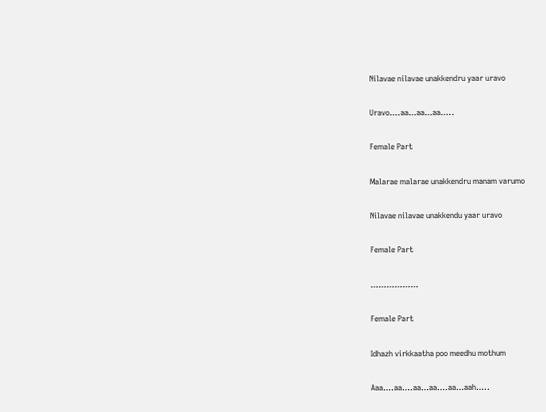Nilavae nilavae unakkendru yaar uravo

Uravo….aa…aa…aa…..

Female Part

Malarae malarae unakkendru manam varumo

Nilavae nilavae unakkendu yaar uravo

Female Part

………………

Female Part

Idhazh virkkaatha poo meedhu mothum

Aaa….aa….aa…aa….aa…aah…..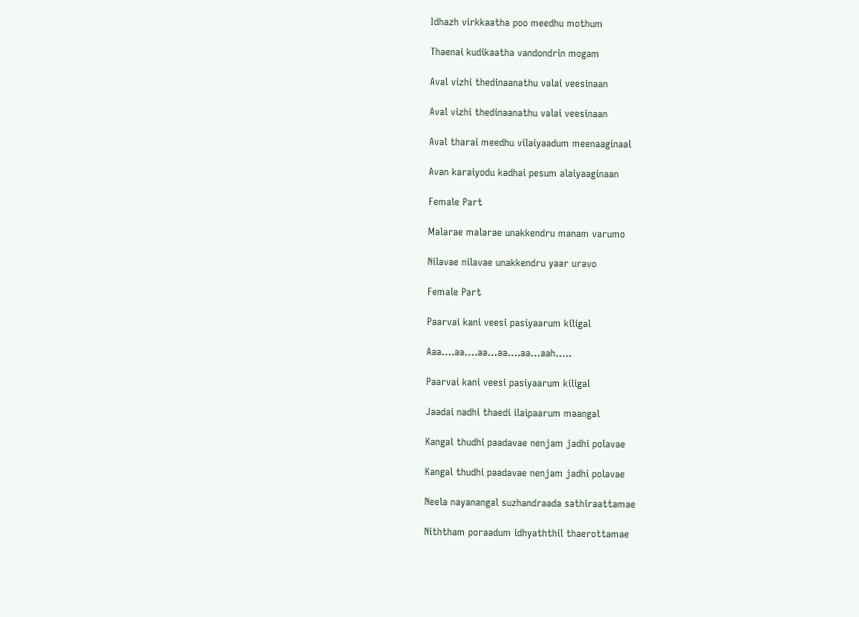Idhazh virkkaatha poo meedhu mothum

Thaenai kudikaatha vandondrin mogam

Aval vizhi thedinaanathu valai veesinaan

Aval vizhi thedinaanathu valai veesinaan

Aval tharai meedhu vilaiyaadum meenaaginaal

Avan karaiyodu kadhai pesum alaiyaaginaan

Female Part

Malarae malarae unakkendru manam varumo

Nilavae nilavae unakkendru yaar uravo

Female Part

Paarvai kani veesi pasiyaarum kiligal

Aaa….aa….aa…aa….aa…aah…..

Paarvai kani veesi pasiyaarum kiligal

Jaadai nadhi thaedi ilaipaarum maangal

Kangal thudhi paadavae nenjam jadhi polavae

Kangal thudhi paadavae nenjam jadhi polavae

Neela nayanangal suzhandraada sathiraattamae

Niththam poraadum idhyaththil thaerottamae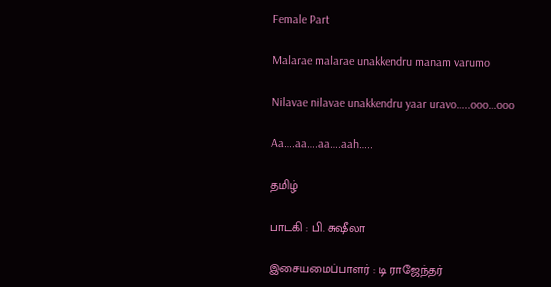Female Part

Malarae malarae unakkendru manam varumo

Nilavae nilavae unakkendru yaar uravo…..ooo…ooo

Aa….aa….aa….aah…..

தமிழ்

பாடகி : பி. சுஷீலா

இசையமைப்பாளர் : டி ராஜேந்தர்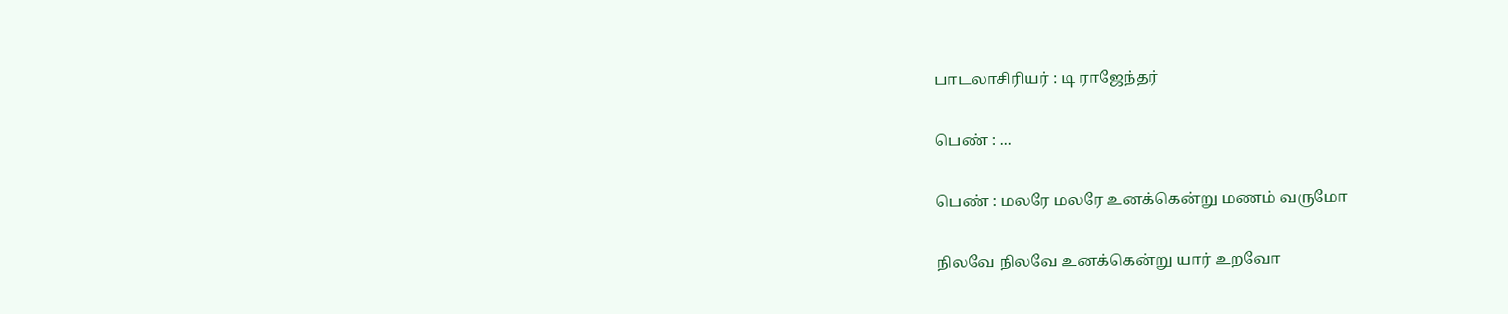பாடலாசிரியர் : டி ராஜேந்தர்

பெண் : ...

பெண் : மலரே மலரே உனக்கென்று மணம் வருமோ

நிலவே நிலவே உனக்கென்று யார் உறவோ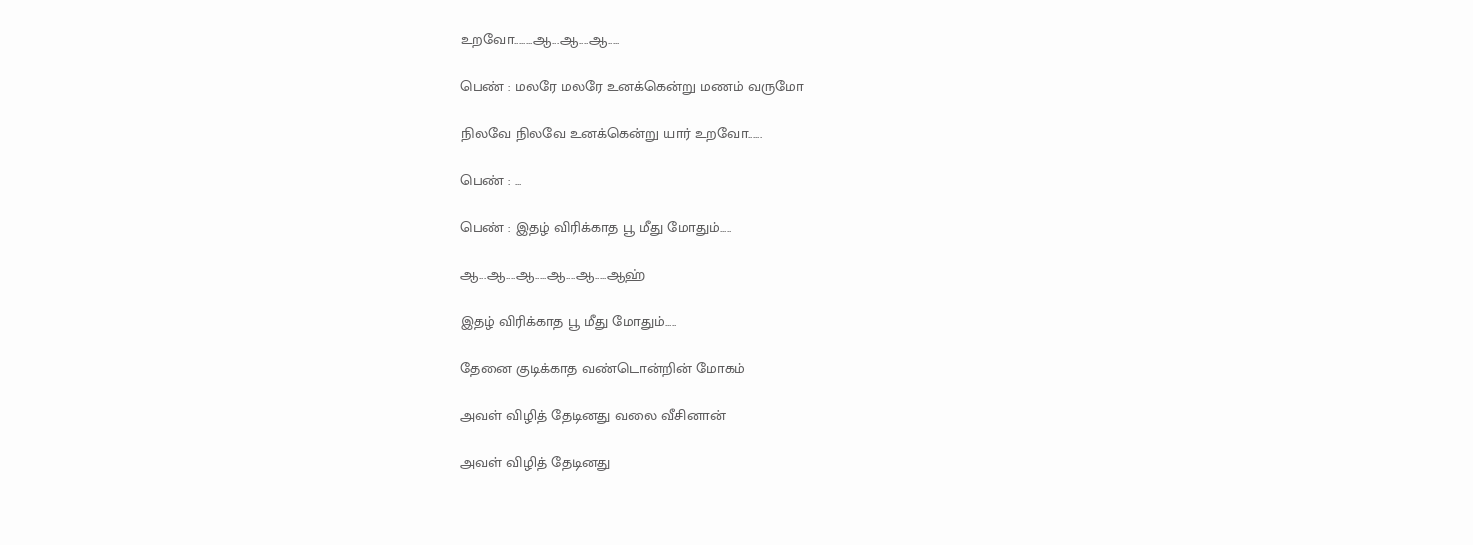உறவோ........ஆ...ஆ....ஆ.....

பெண் : மலரே மலரே உனக்கென்று மணம் வருமோ

நிலவே நிலவே உனக்கென்று யார் உறவோ......

பெண் : ...

பெண் : இதழ் விரிக்காத பூ மீது மோதும்.....

ஆ...ஆ....ஆ.....ஆ....ஆ.....ஆஹ்

இதழ் விரிக்காத பூ மீது மோதும்.....

தேனை குடிக்காத வண்டொன்றின் மோகம்

அவள் விழித் தேடினது வலை வீசினான்

அவள் விழித் தேடினது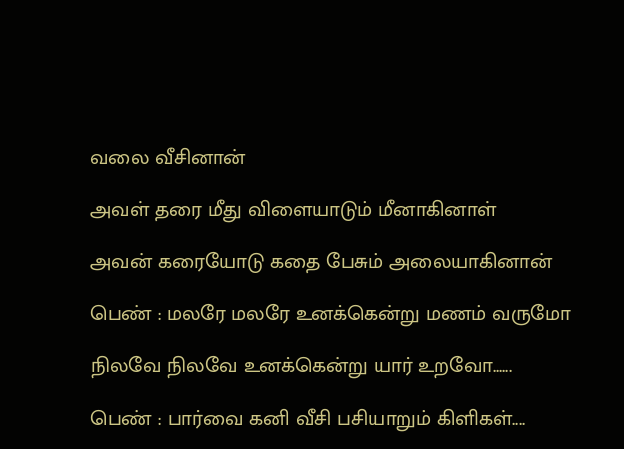வலை வீசினான்

அவள் தரை மீது விளையாடும் மீனாகினாள்

அவன் கரையோடு கதை பேசும் அலையாகினான்

பெண் : மலரே மலரே உனக்கென்று மணம் வருமோ

நிலவே நிலவே உனக்கென்று யார் உறவோ......

பெண் : பார்வை கனி வீசி பசியாறும் கிளிகள்....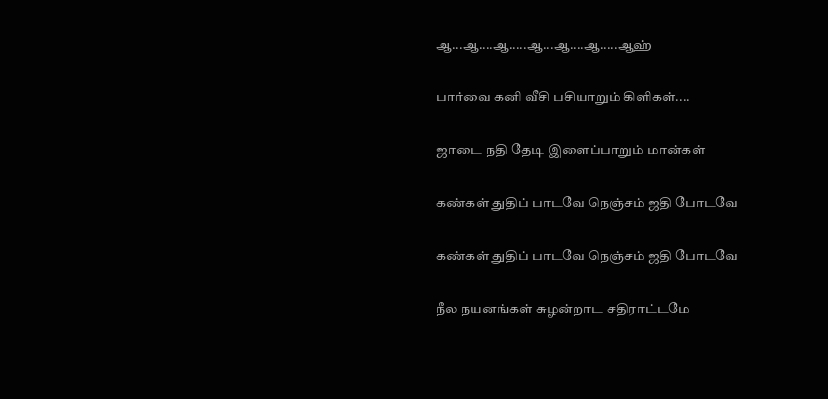ஆ...ஆ....ஆ.....ஆ...ஆ....ஆ.....ஆஹ்

பார்வை கனி வீசி பசியாறும் கிளிகள்....

ஜாடை நதி தேடி இளைப்பாறும் மான்கள்

கண்கள் துதிப் பாடவே நெஞ்சம் ஜதி போடவே

கண்கள் துதிப் பாடவே நெஞ்சம் ஜதி போடவே

நீல நயனங்கள் சுழன்றாட சதிராட்டமே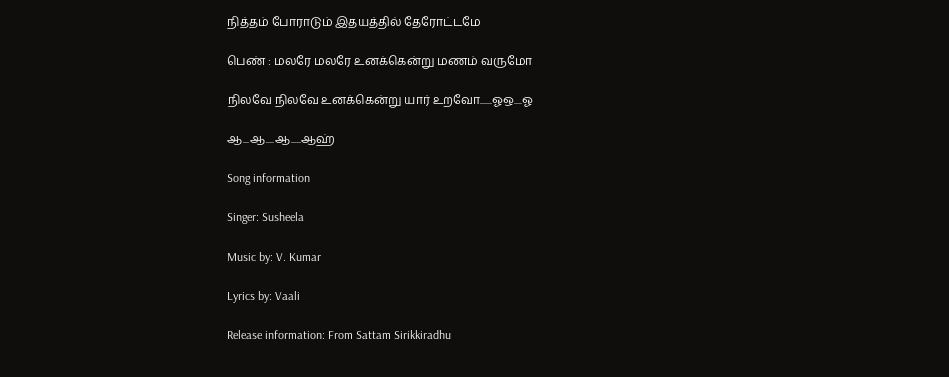நித்தம் போராடும் இதயத்தில் தேரோட்டமே

பெண் : மலரே மலரே உனக்கென்று மணம் வருமோ

நிலவே நிலவே உனக்கென்று யார் உறவோ......ஓஒ....ஓ

ஆ...ஆ....ஆ.....ஆஹ்

Song information

Singer: Susheela

Music by: V. Kumar

Lyrics by: Vaali

Release information: From Sattam Sirikkiradhu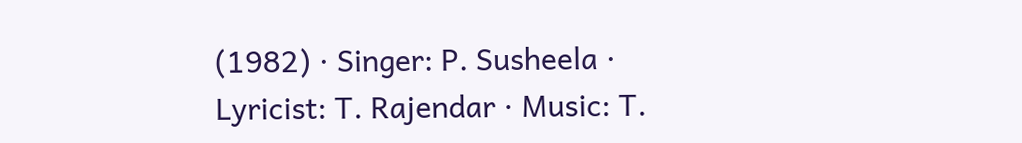(1982) · Singer: P. Susheela · Lyricist: T. Rajendar · Music: T.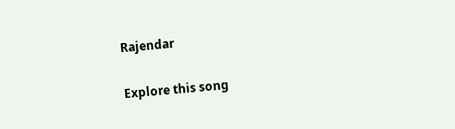Rajendar

Explore this song